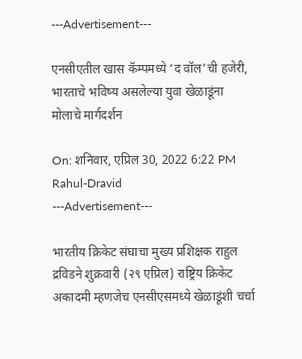---Advertisement---

एनसीएतील खास कॅम्पमध्ये ‘द वॉल’ची हजेरी, भारताचे भविष्य असलेल्या युवा खेळाडूंना मोलाचे मार्गदर्शन

On: शनिवार, एप्रिल 30, 2022 6:22 PM
Rahul-Dravid
---Advertisement---

भारतीय क्रिकेट संघाचा मुख्य प्रशिक्षक राहुल द्रविडने शुक्रवारी (२९ एप्रिल) राष्ट्रिय क्रिकेट अकादमी म्हणजेच एनसीएसमध्ये खेळाडूंशी चर्चा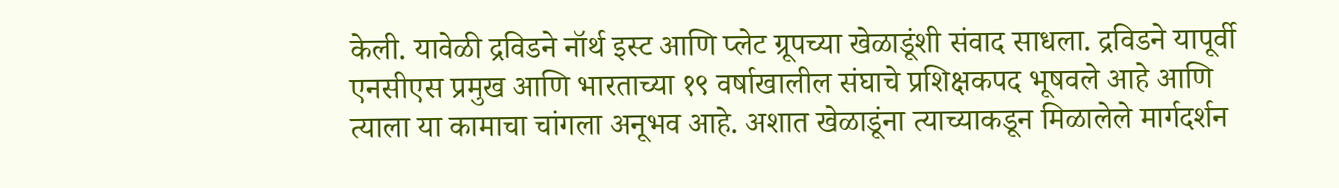केली. यावेळी द्रविडने नॉर्थ इस्ट आणि प्लेट ग्रूपच्या खेळाडूंशी संवाद साधला. द्रविडने यापूर्वी एनसीएस प्रमुख आणि भारताच्या १९ वर्षाखालील संघाचे प्रशिक्षकपद भूषवले आहे आणि त्याला या कामाचा चांगला अनूभव आहे. अशात खेळाडूंना त्याच्याकडून मिळालेले मार्गदर्शन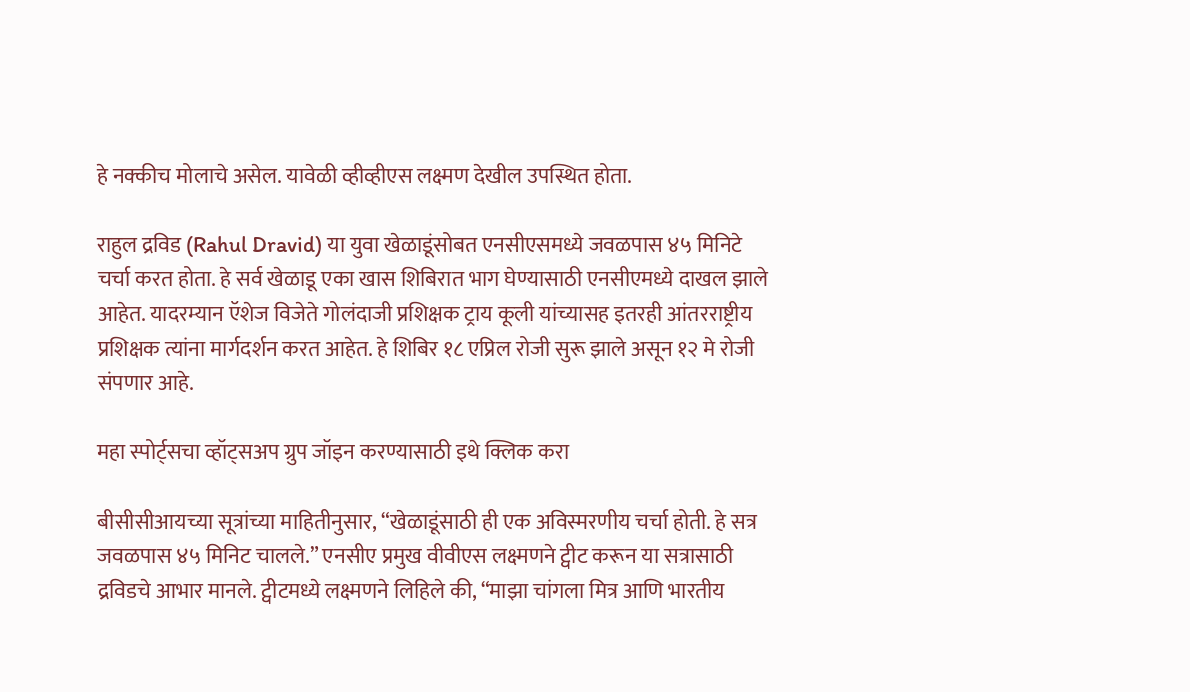हे नक्कीच मोलाचे असेल. यावेळी व्हीव्हीएस लक्ष्मण देखील उपस्थित होता.

राहुल द्रविड (Rahul Dravid) या युवा खेळाडूंसोबत एनसीएसमध्ये जवळपास ४५ मिनिटे चर्चा करत होता. हे सर्व खेळाडू एका खास शिबिरात भाग घेण्यासाठी एनसीएमध्ये दाखल झाले आहेत. यादरम्यान ऍशेज विजेते गोलंदाजी प्रशिक्षक ट्राय कूली यांच्यासह इतरही आंतरराष्ट्रीय प्रशिक्षक त्यांना मार्गदर्शन करत आहेत. हे शिबिर १८ एप्रिल रोजी सुरू झाले असून १२ मे रोजी संपणार आहे.

महा स्पोर्ट्सचा व्हॉट्सअप ग्रुप जॉइन करण्यासाठी इथे क्लिक करा

बीसीसीआयच्या सूत्रांच्या माहितीनुसार, “खेळाडूंसाठी ही एक अविस्मरणीय चर्चा होती. हे सत्र जवळपास ४५ मिनिट चालले.” एनसीए प्रमुख वीवीएस लक्ष्मणने ट्वीट करून या सत्रासाठी द्रविडचे आभार मानले. ट्वीटमध्ये लक्ष्मणने लिहिले की, “माझा चांगला मित्र आणि भारतीय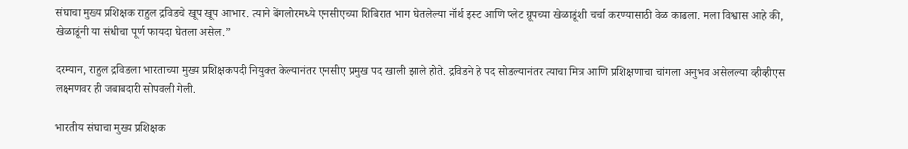संघाचा मुख्य प्रशिक्षक राहुल द्रविडचे खूप खूप आभार. त्याने बेंगलोरमध्ये एनसीएच्या शिबिरात भाग घेतलेल्या नॉर्थ इस्ट आणि प्लेट ग्रूपच्या खेळाडूंशी चर्चा करण्यासाठी वेळ काढला. मला विश्वास आहे की, खेळाडूंनी या संधीचा पूर्ण फायदा घेतला असेल.”

दरम्यान, राहुल द्रविडला भारताच्या मुख्य प्रशिक्षकपदी नियुक्त केल्यानंतर एनसीए प्रमुख पद खाली झाले होते. द्रविडने हे पद सोडल्यानंतर त्याचा मित्र आणि प्रशिक्षणाचा चांगला अनुभव असेलल्या व्हीव्हीएस लक्ष्मणवर ही जबाबदारी सोपवली गेली.

भारतीय संघाचा मुख्य प्रशिक्षक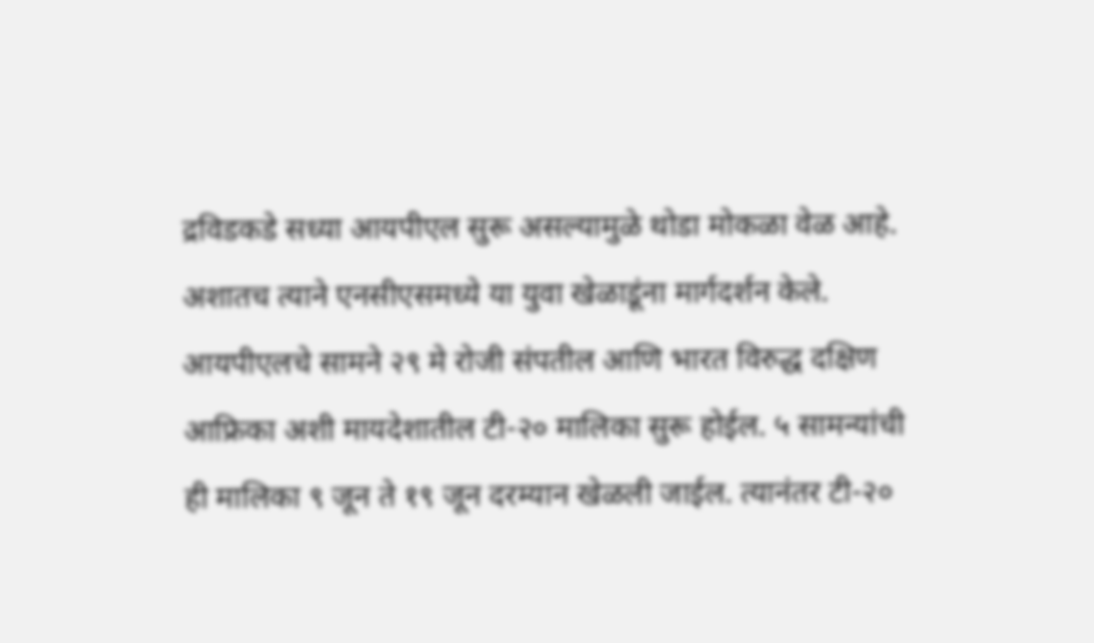द्रविडकडे सध्या आयपीएल सुरू असल्यामुळे थोडा मोकळा वेळ आहे. अशातच त्याने एनसीएसमध्ये या युवा खेळाडूंना मार्गदर्शन केले. आयपीएलचे सामने २९ मे रोजी संपतील आणि भारत विरुद्ध दक्षिण आफ्रिका अशी मायदेशातील टी-२० मालिका सुरू होईल. ५ सामन्यांची ही मालिका ९ जून ते १९ जून दरम्यान खेळली जाईल. त्यानंतर टी-२०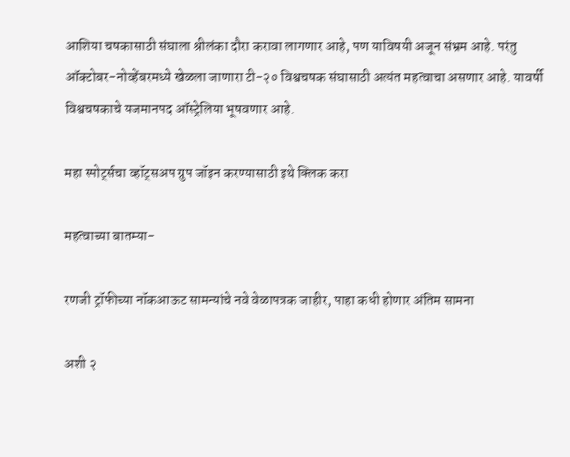आशिया चषकासाठी संघाला श्रीलंका दौरा करावा लागणार आहे, पण याविषयी अजून संभ्रम आहे. परंतु ऑक्टोबर-नोव्हेंबरमध्ये खेळला जाणारा टी-२० विश्वचषक संघासाठी अत्यंत महत्वाचा असणार आहे. यावर्षी विश्वचषकाचे यजमानपद ऑस्ट्रेलिया भूषवणार आहे.

महा स्पोर्ट्सचा व्हॉट्सअप ग्रुप जॉइन करण्यासाठी इथे क्लिक करा

महत्वाच्या बातम्या-

रणजी ट्रॉफीच्या नॉकआऊट सामन्यांचे नवे वेळापत्रक जाहीर, पाहा कधी होणार अंतिम सामना

अशी २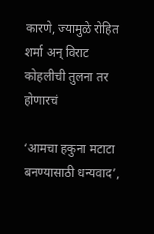कारणे, ज्यामुळे रोहित शर्मा अन् विराट कोहलीची तुलना तर होणारचं

‘आमचा हकुना मटाटा बनण्यासाठी धन्यवाद’,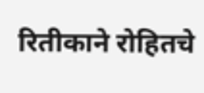रितीकाने रोहितचे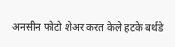अनसीन फोटो शेअर करत केले हटके बर्थडे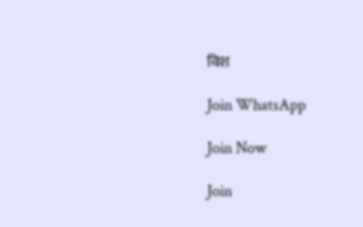विश

Join WhatsApp

Join Now

Join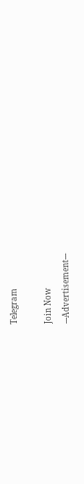Telegram

Join Now
---Advertisement---